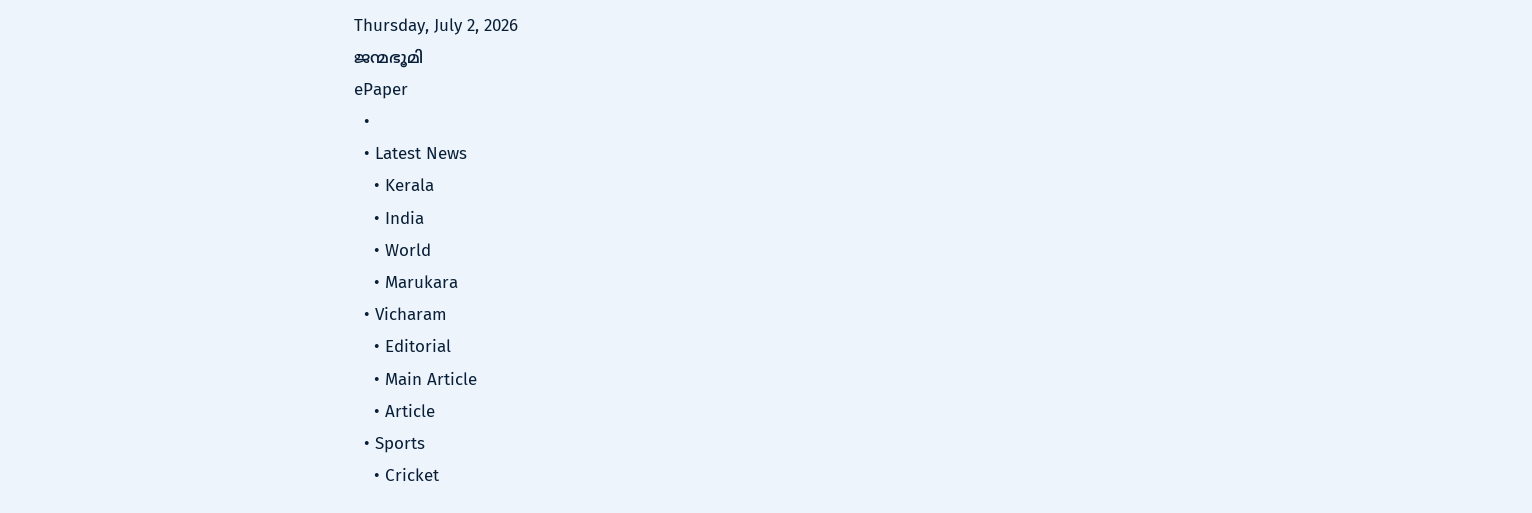Thursday, July 2, 2026
ജന്മഭൂമി
ePaper
  •
  • Latest News
    • Kerala
    • India
    • World
    • Marukara
  • Vicharam
    • Editorial
    • Main Article
    • Article
  • Sports
    • Cricket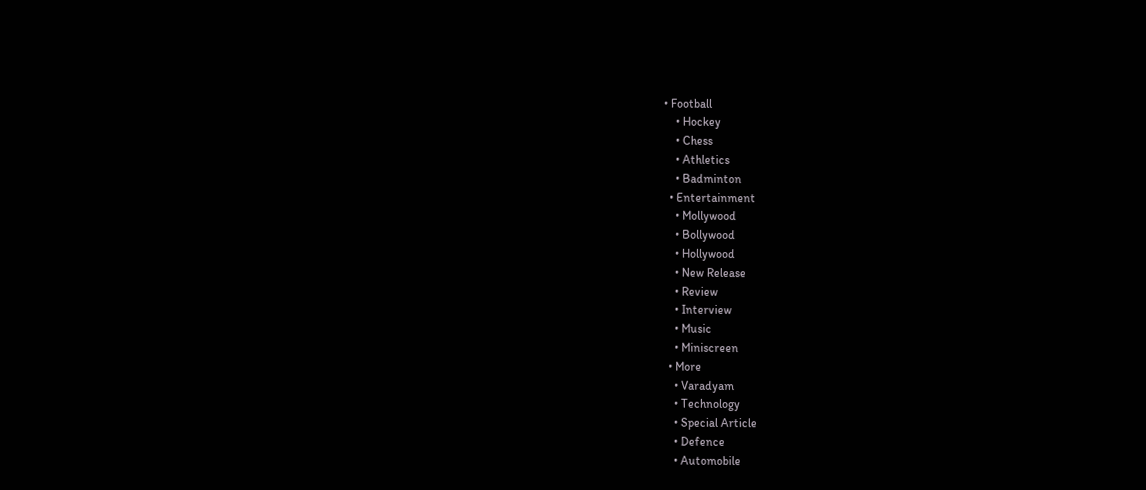• Football
    • Hockey
    • Chess
    • Athletics
    • Badminton
  • Entertainment
    • Mollywood
    • Bollywood
    • Hollywood
    • New Release
    • Review
    • Interview
    • Music
    • Miniscreen
  • More
    • Varadyam
    • Technology
    • Special Article
    • Defence
    • Automobile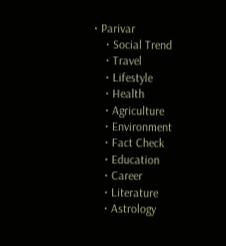• Parivar
    • Social Trend
    • Travel
    • Lifestyle
    • Health
    • Agriculture
    • Environment
    • Fact Check
    • Education
    • Career
    • Literature
    • Astrology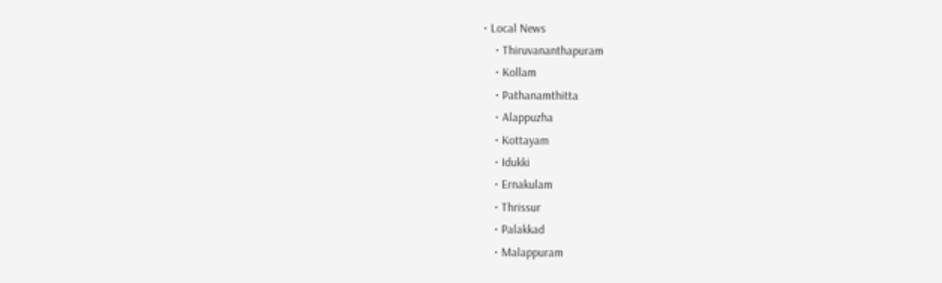• Local News
    • Thiruvananthapuram
    • Kollam
    • Pathanamthitta
    • Alappuzha
    • Kottayam
    • Idukki
    • Ernakulam
    • Thrissur
    • Palakkad
    • Malappuram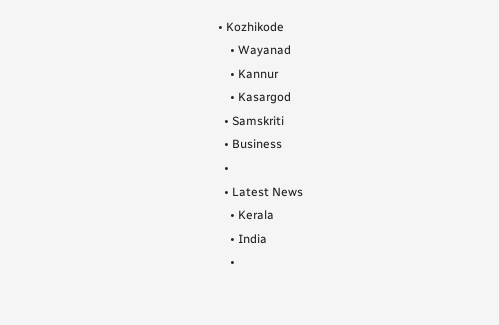• Kozhikode
    • Wayanad
    • Kannur
    • Kasargod
  • Samskriti
  • Business
  •
  • Latest News
    • Kerala
    • India
    •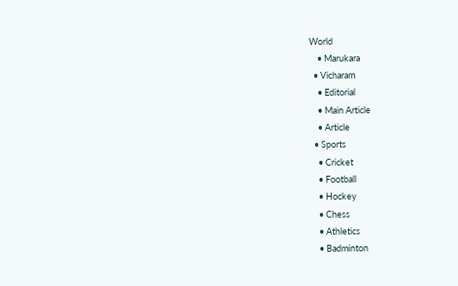World
    • Marukara
  • Vicharam
    • Editorial
    • Main Article
    • Article
  • Sports
    • Cricket
    • Football
    • Hockey
    • Chess
    • Athletics
    • Badminton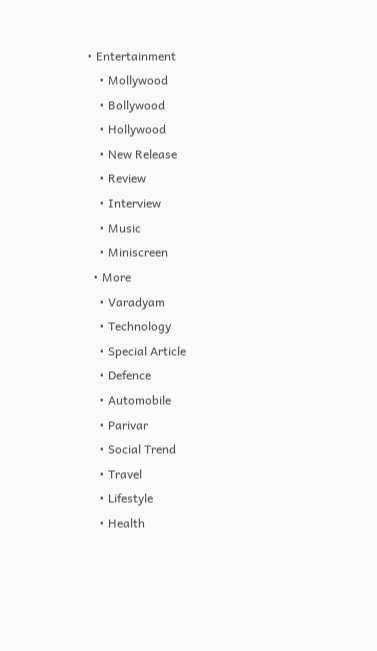• Entertainment
    • Mollywood
    • Bollywood
    • Hollywood
    • New Release
    • Review
    • Interview
    • Music
    • Miniscreen
  • More
    • Varadyam
    • Technology
    • Special Article
    • Defence
    • Automobile
    • Parivar
    • Social Trend
    • Travel
    • Lifestyle
    • Health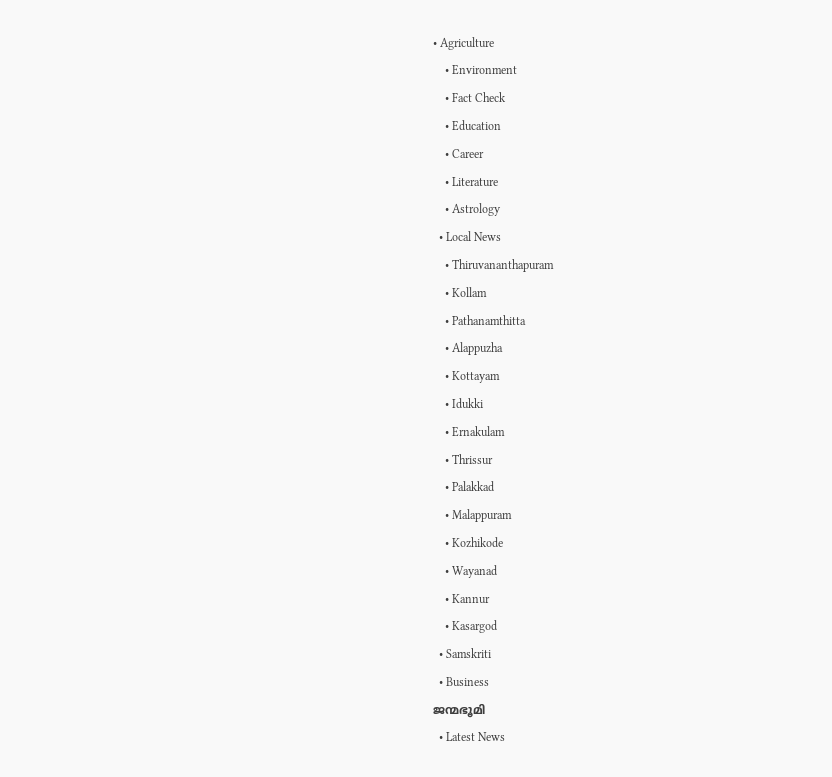• Agriculture
    • Environment
    • Fact Check
    • Education
    • Career
    • Literature
    • Astrology
  • Local News
    • Thiruvananthapuram
    • Kollam
    • Pathanamthitta
    • Alappuzha
    • Kottayam
    • Idukki
    • Ernakulam
    • Thrissur
    • Palakkad
    • Malappuram
    • Kozhikode
    • Wayanad
    • Kannur
    • Kasargod
  • Samskriti
  • Business
ജന്മഭൂമി
  • Latest News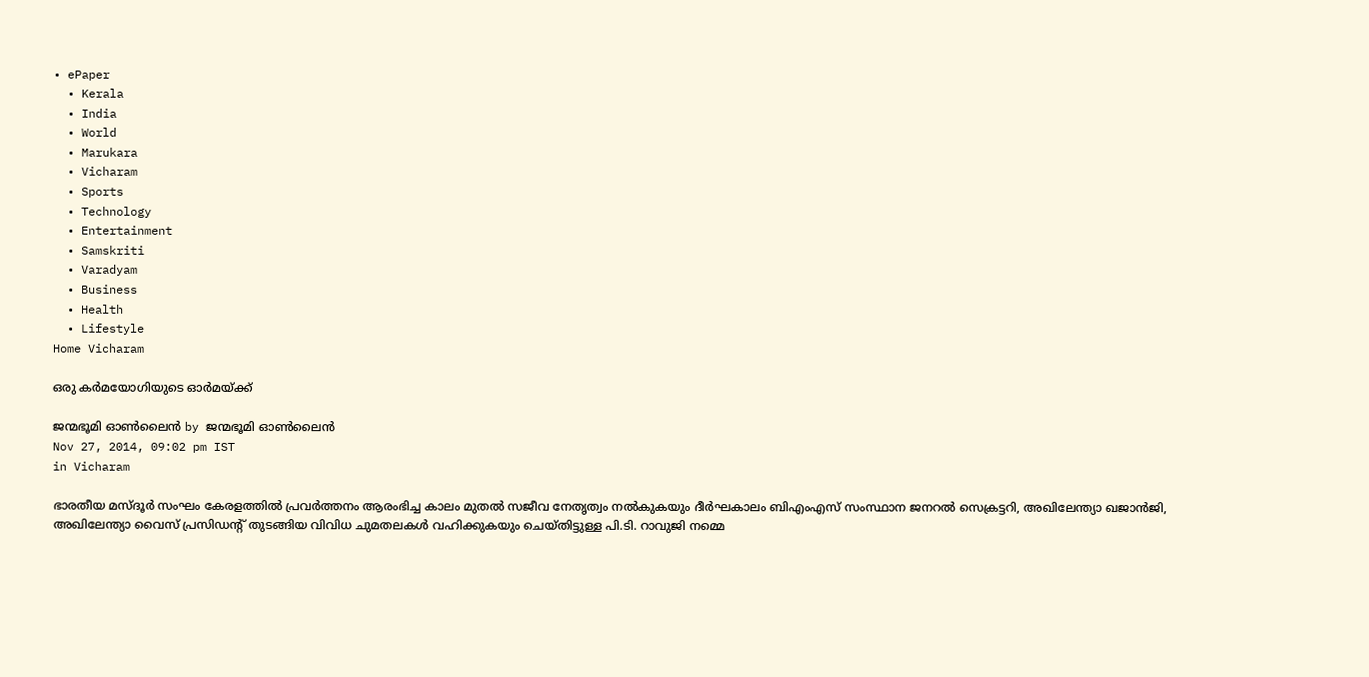• ePaper
  • Kerala
  • India
  • World
  • Marukara
  • Vicharam
  • Sports
  • Technology
  • Entertainment
  • Samskriti
  • Varadyam
  • Business
  • Health
  • Lifestyle
Home Vicharam

ഒരു കര്‍മയോഗിയുടെ ഓര്‍മയ്‌ക്ക്

ജന്മഭൂമി ഓണ്‍ലൈന്‍ by ജന്മഭൂമി ഓണ്‍ലൈന്‍
Nov 27, 2014, 09:02 pm IST
in Vicharam

ഭാരതീയ മസ്ദൂര്‍ സംഘം കേരളത്തില്‍ പ്രവര്‍ത്തനം ആരംഭിച്ച കാലം മുതല്‍ സജീവ നേതൃത്വം നല്‍കുകയും ദീര്‍ഘകാലം ബിഎംഎസ് സംസ്ഥാന ജനറല്‍ സെക്രട്ടറി, അഖിലേന്ത്യാ ഖജാന്‍ജി, അഖിലേന്ത്യാ വൈസ് പ്രസിഡന്റ് തുടങ്ങിയ വിവിധ ചുമതലകള്‍ വഹിക്കുകയും ചെയ്തിട്ടുള്ള പി.ടി. റാവുജി നമ്മെ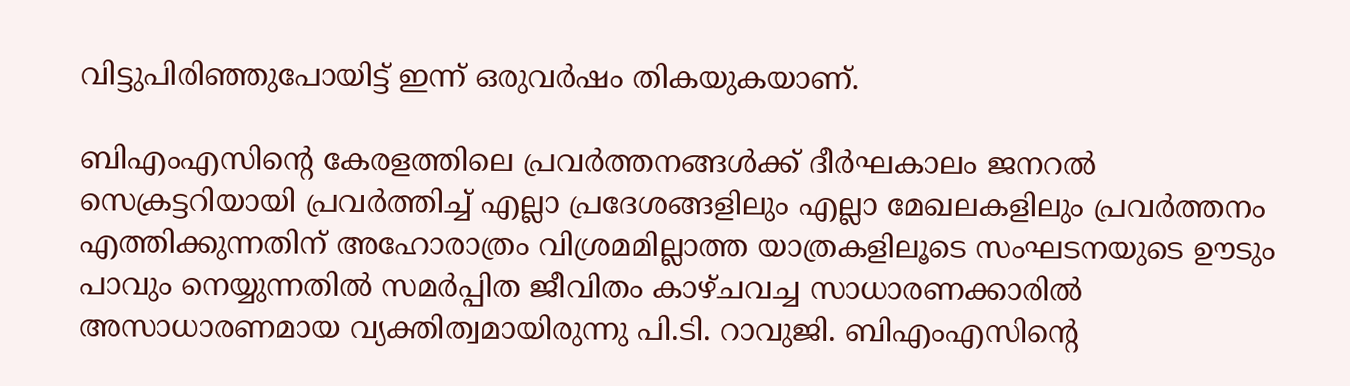വിട്ടുപിരിഞ്ഞുപോയിട്ട് ഇന്ന് ഒരുവര്‍ഷം തികയുകയാണ്.

ബിഎംഎസിന്റെ കേരളത്തിലെ പ്രവര്‍ത്തനങ്ങള്‍ക്ക് ദീര്‍ഘകാലം ജനറല്‍ സെക്രട്ടറിയായി പ്രവര്‍ത്തിച്ച് എല്ലാ പ്രദേശങ്ങളിലും എല്ലാ മേഖലകളിലും പ്രവര്‍ത്തനം എത്തിക്കുന്നതിന് അഹോരാത്രം വിശ്രമമില്ലാത്ത യാത്രകളിലൂടെ സംഘടനയുടെ ഊടും പാവും നെയ്യുന്നതില്‍ സമര്‍പ്പിത ജീവിതം കാഴ്ചവച്ച സാധാരണക്കാരില്‍ അസാധാരണമായ വ്യക്തിത്വമായിരുന്നു പി.ടി. റാവുജി. ബിഎംഎസിന്റെ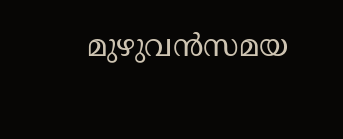മുഴുവന്‍സമയ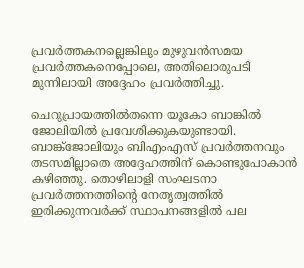പ്രവര്‍ത്തകനല്ലെങ്കിലും മുഴുവന്‍സമയ പ്രവര്‍ത്തകനെപ്പോലെ, അതിലൊരുപടി മുന്നിലായി അദ്ദേഹം പ്രവര്‍ത്തിച്ചു.

ചെറുപ്രായത്തില്‍തന്നെ യൂകോ ബാങ്കില്‍ ജോലിയില്‍ പ്രവേശിക്കുകയുണ്ടായി. ബാങ്ക്‌ജോലിയും ബിഎംഎസ് പ്രവര്‍ത്തനവും തടസമില്ലാതെ അദ്ദേഹത്തിന് കൊണ്ടുപോകാന്‍ കഴിഞ്ഞു. തൊഴിലാളി സംഘടനാ പ്രവര്‍ത്തനത്തിന്റെ നേതൃത്വത്തില്‍ ഇരിക്കുന്നവര്‍ക്ക് സ്ഥാപനങ്ങളില്‍ പല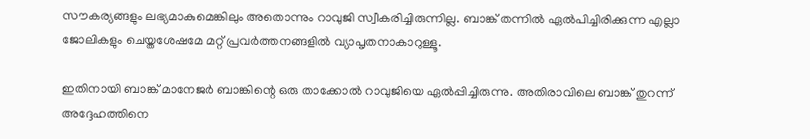സൗകര്യങ്ങളും ലഭ്യമാകുമെങ്കിലും അതൊന്നും റാവുജി സ്വീകരിച്ചിരുന്നില്ല. ബാങ്ക് തന്നില്‍ ഏല്‍പിച്ചിരിക്കുന്ന എല്ലാ ജോലികളും ചെയ്തശേഷമേ മറ്റ് പ്രവര്‍ത്തനങ്ങളില്‍ വ്യാപൃതനാകാറുള്ളൂ.

ഇതിനായി ബാങ്ക് മാനേജര്‍ ബാങ്കിന്റെ ഒരു താക്കോല്‍ റാവുജിയെ ഏല്‍പ്പിച്ചിരുന്നു. അതിരാവിലെ ബാങ്ക് തുറന്ന് അദ്ദേഹത്തിനെ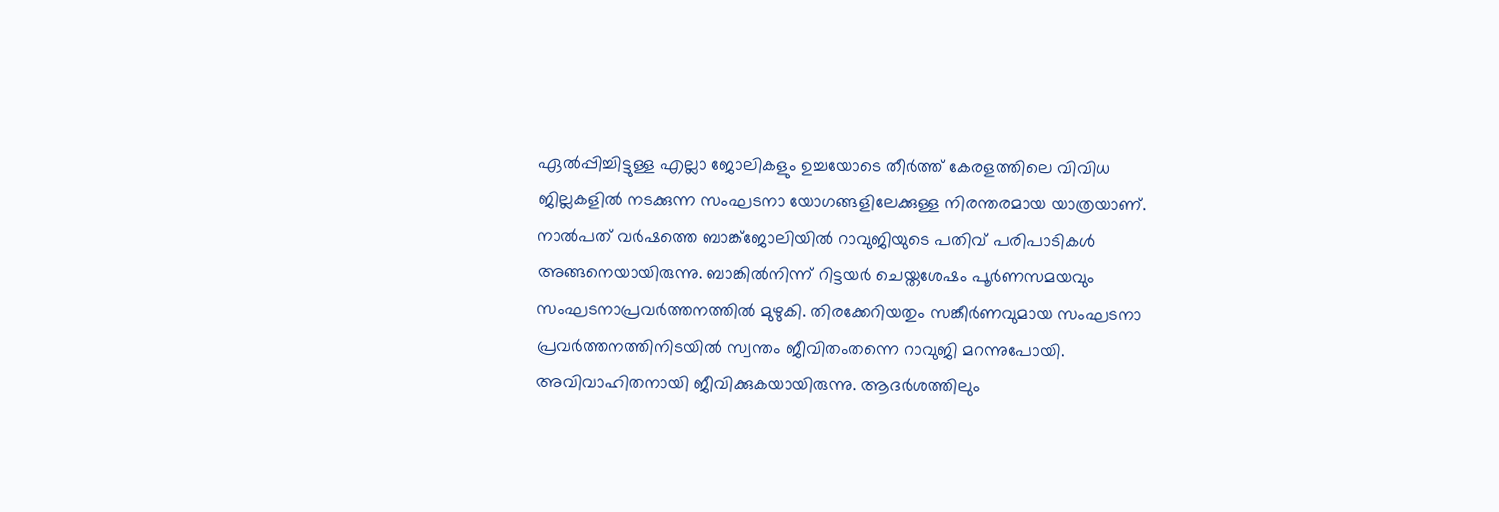ഏല്‍പ്പിച്ചിട്ടുള്ള എല്ലാ ജോലികളും ഉച്ചയോടെ തീര്‍ത്ത് കേരളത്തിലെ വിവിധ ജില്ലകളില്‍ നടക്കുന്ന സംഘടനാ യോഗങ്ങളിലേക്കുള്ള നിരന്തരമായ യാത്രയാണ്. നാല്‍പത് വര്‍ഷത്തെ ബാങ്ക്‌ജോലിയില്‍ റാവുജിയുടെ പതിവ് പരിപാടികള്‍ അങ്ങനെയായിരുന്നു. ബാങ്കില്‍നിന്ന് റിട്ടയര്‍ ചെയ്തശേഷം പൂര്‍ണസമയവും സംഘടനാപ്രവര്‍ത്തനത്തില്‍ മുഴുകി. തിരക്കേറിയതും സങ്കീര്‍ണവുമായ സംഘടനാ പ്രവര്‍ത്തനത്തിനിടയില്‍ സ്വന്തം ജീവിതംതന്നെ റാവുജി മറന്നുപോയി. അവിവാഹിതനായി ജീവിക്കുകയായിരുന്നു. ആദര്‍ശത്തിലും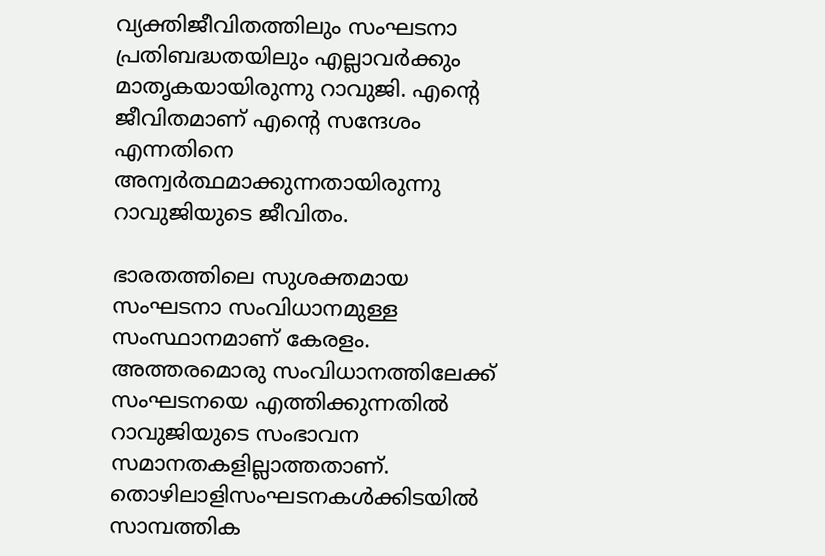വ്യക്തിജീവിതത്തിലും സംഘടനാ പ്രതിബദ്ധതയിലും എല്ലാവര്‍ക്കും മാതൃകയായിരുന്നു റാവുജി. എന്റെ ജീവിതമാണ് എന്റെ സന്ദേശം എന്നതിനെ അന്വര്‍ത്ഥമാക്കുന്നതായിരുന്നു റാവുജിയുടെ ജീവിതം.

ഭാരതത്തിലെ സുശക്തമായ സംഘടനാ സംവിധാനമുള്ള സംസ്ഥാനമാണ് കേരളം. അത്തരമൊരു സംവിധാനത്തിലേക്ക് സംഘടനയെ എത്തിക്കുന്നതില്‍ റാവുജിയുടെ സംഭാവന സമാനതകളില്ലാത്തതാണ്. തൊഴിലാളിസംഘടനകള്‍ക്കിടയില്‍ സാമ്പത്തിക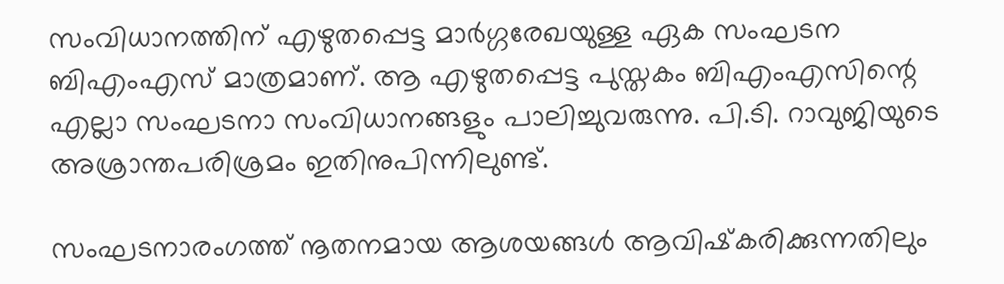സംവിധാനത്തിന് എഴുതപ്പെട്ട മാര്‍ഗ്ഗരേഖയുള്ള ഏക സംഘടന ബിഎംഎസ് മാത്രമാണ്. ആ എഴുതപ്പെട്ട പുസ്തകം ബിഎംഎസിന്റെ എല്ലാ സംഘടനാ സംവിധാനങ്ങളും പാലിച്ചുവരുന്നു. പി.ടി. റാവുജിയുടെ അശ്രാന്തപരിശ്രമം ഇതിനുപിന്നിലുണ്ട്.

സംഘടനാരംഗത്ത് നൂതനമായ ആശയങ്ങള്‍ ആവിഷ്‌കരിക്കുന്നതിലും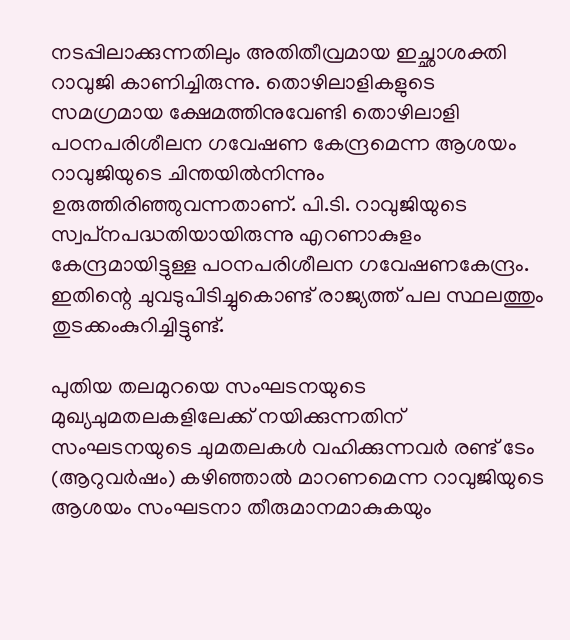നടപ്പിലാക്കുന്നതിലും അതിതീവ്രമായ ഇച്ഛാശക്തി റാവുജി കാണിച്ചിരുന്നു. തൊഴിലാളികളുടെ സമഗ്രമായ ക്ഷേമത്തിനുവേണ്ടി തൊഴിലാളി പഠനപരിശീലന ഗവേഷണ കേന്ദ്രമെന്ന ആശയം റാവുജിയുടെ ചിന്തയില്‍നിന്നും ഉരുത്തിരിഞ്ഞുവന്നതാണ്. പി.ടി. റാവുജിയുടെ സ്വപ്‌നപദ്ധതിയായിരുന്നു എറണാകുളം കേന്ദ്രമായിട്ടുള്ള പഠനപരിശീലന ഗവേഷണകേന്ദ്രം. ഇതിന്റെ ചുവടുപിടിച്ചുകൊണ്ട് രാജ്യത്ത് പല സ്ഥലത്തും തുടക്കംകുറിച്ചിട്ടുണ്ട്.

പുതിയ തലമുറയെ സംഘടനയുടെ മുഖ്യചുമതലകളിലേക്ക് നയിക്കുന്നതിന് സംഘടനയുടെ ചുമതലകള്‍ വഹിക്കുന്നവര്‍ രണ്ട് ടേം (ആറുവര്‍ഷം) കഴിഞ്ഞാല്‍ മാറണമെന്ന റാവുജിയുടെ ആശയം സംഘടനാ തീരുമാനമാകുകയും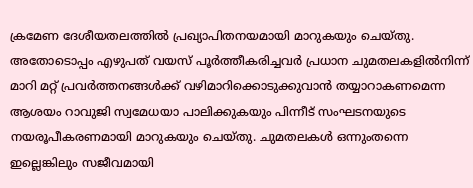ക്രമേണ ദേശീയതലത്തില്‍ പ്രഖ്യാപിതനയമായി മാറുകയും ചെയ്തു. അതോടൊപ്പം എഴുപത് വയസ് പൂര്‍ത്തീകരിച്ചവര്‍ പ്രധാന ചുമതലകളില്‍നിന്ന് മാറി മറ്റ് പ്രവര്‍ത്തനങ്ങള്‍ക്ക് വഴിമാറിക്കൊടുക്കുവാന്‍ തയ്യാറാകണമെന്ന ആശയം റാവുജി സ്വമേധയാ പാലിക്കുകയും പിന്നീട് സംഘടനയുടെ നയരൂപീകരണമായി മാറുകയും ചെയ്തു. ചുമതലകള്‍ ഒന്നുംതന്നെ ഇല്ലെങ്കിലും സജീവമായി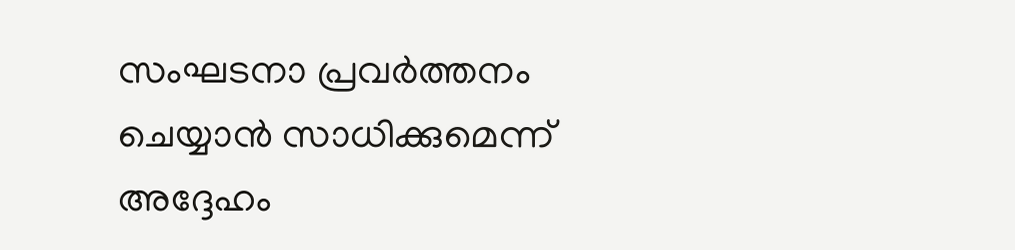സംഘടനാ പ്രവര്‍ത്തനം ചെയ്യാന്‍ സാധിക്കുമെന്ന് അദ്ദേഹം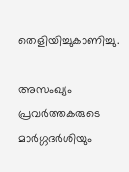തെളിയിച്ചുകാണിച്ചു.

അസംഖ്യം പ്രവര്‍ത്തകരുടെ മാര്‍ഗ്ഗദര്‍ശിയും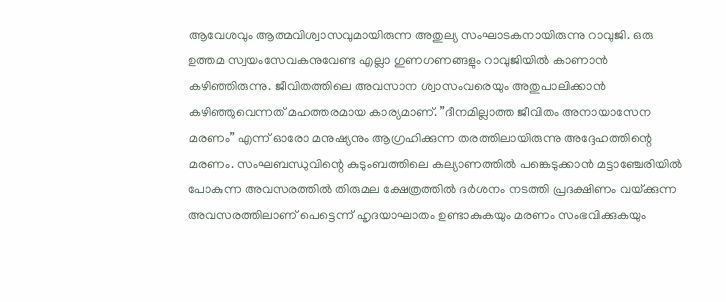ആവേശവും ആത്മവിശ്വാസവുമായിരുന്ന അതുല്യ സംഘാടകനായിരുന്നു റാവുജി. ഒരു ഉത്തമ സ്വയംസേവകനുവേണ്ട എല്ലാ ഗുണഗണങ്ങളും റാവുജിയില്‍ കാണാന്‍ കഴിഞ്ഞിരുന്നു. ജീവിതത്തിലെ അവസാന ശ്വാസംവരെയും അതുപാലിക്കാന്‍ കഴിഞ്ഞുവെന്നത് മഹത്തരമായ കാര്യമാണ്. ”ദീനമില്ലാത്ത ജീവിതം അനായാസേന മരണം” എന്ന് ഓരോ മനുഷ്യനും ആഗ്രഹിക്കുന്ന തരത്തിലായിരുന്നു അദ്ദേഹത്തിന്റെ മരണം. സംഘബന്ധുവിന്റെ കുടുംബത്തിലെ കല്യാണത്തില്‍ പങ്കെടുക്കാന്‍ മട്ടാഞ്ചേരിയില്‍ പോകുന്ന അവസരത്തില്‍ തിരുമല ക്ഷേത്രത്തില്‍ ദര്‍ശനം നടത്തി പ്രദക്ഷിണം വയ്‌ക്കുന്ന അവസരത്തിലാണ് പെട്ടെന്ന് ഹൃദയാഘാതം ഉണ്ടാകുകയും മരണം സംഭവിക്കുകയും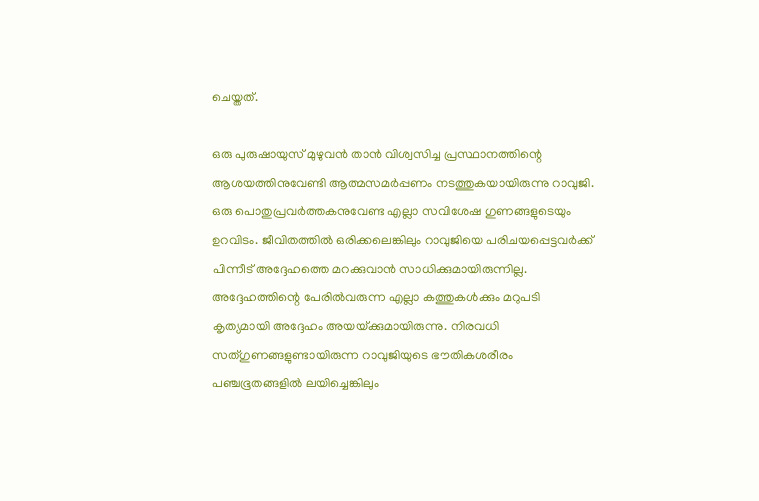ചെയ്തത്.

ഒരു പുരുഷായുസ് മുഴുവന്‍ താന്‍ വിശ്വസിച്ച പ്രസ്ഥാനത്തിന്റെ ആശയത്തിനുവേണ്ടി ആത്മസമര്‍പ്പണം നടത്തുകയായിരുന്നു റാവുജി. ഒരു പൊതുപ്രവര്‍ത്തകനുവേണ്ട എല്ലാ സവിശേഷ ഗുണങ്ങളുടെയും ഉറവിടം. ജീവിതത്തില്‍ ഒരിക്കലെങ്കിലും റാവുജിയെ പരിചയപ്പെട്ടവര്‍ക്ക് പിന്നീട് അദ്ദേഹത്തെ മറക്കുവാന്‍ സാധിക്കുമായിരുന്നില്ല. അദ്ദേഹത്തിന്റെ പേരില്‍വരുന്ന എല്ലാ കത്തുകള്‍ക്കും മറുപടി കൃത്യമായി അദ്ദേഹം അയയ്‌ക്കുമായിരുന്നു. നിരവധി സത്ഗുണങ്ങളുണ്ടായിരുന്ന റാവുജിയുടെ ഭൗതികശരീരം പഞ്ചഭൂതങ്ങളില്‍ ലയിച്ചെങ്കിലും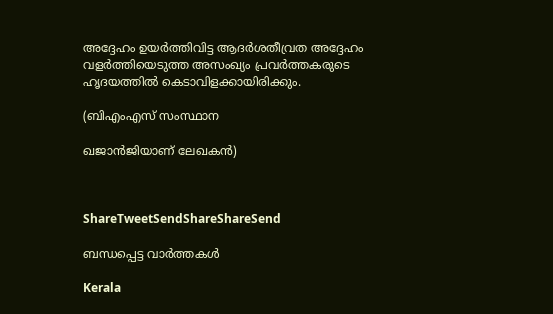അദ്ദേഹം ഉയര്‍ത്തിവിട്ട ആദര്‍ശതീവ്രത അദ്ദേഹം വളര്‍ത്തിയെടുത്ത അസംഖ്യം പ്രവര്‍ത്തകരുടെ ഹൃദയത്തില്‍ കെടാവിളക്കായിരിക്കും.

(ബിഎംഎസ് സംസ്ഥാന

ഖജാന്‍ജിയാണ് ലേഖകന്‍)



ShareTweetSendShareShareSend

ബന്ധപ്പെട്ട വാര്‍ത്തകള്‍

Kerala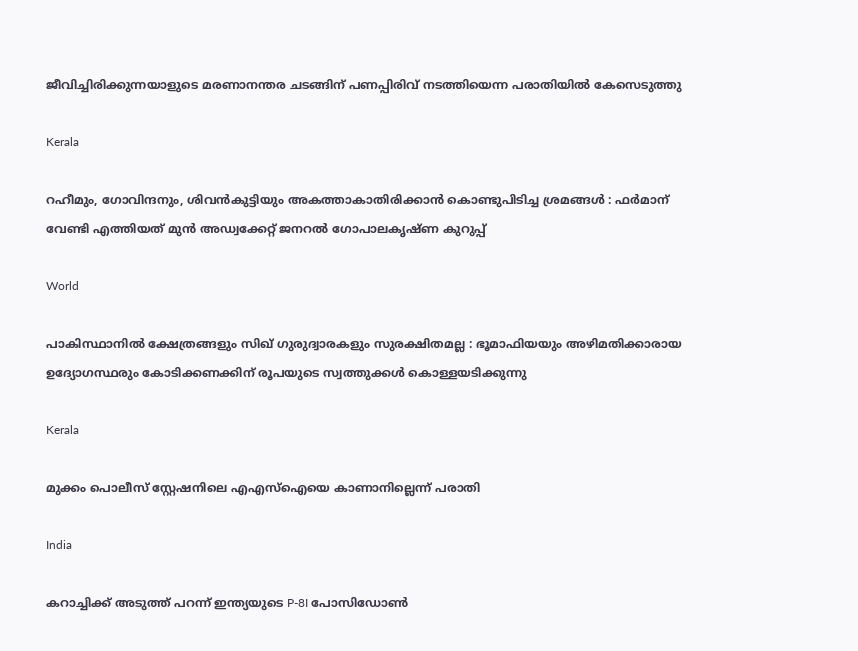ജീവിച്ചിരിക്കുന്നയാളുടെ മരണാനന്തര ചടങ്ങിന് പണപ്പിരിവ് നടത്തിയെന്ന പരാതിയില്‍ കേസെടുത്തു

Kerala

റഹീമും, ഗോവിന്ദനും, ശിവൻകുട്ടിയും അകത്താകാതിരിക്കാൻ കൊണ്ടുപിടിച്ച ശ്രമങ്ങൾ : ഫർമാന് വേണ്ടി എത്തിയത് മുൻ അഡ്വക്കേറ്റ് ജനറൽ ഗോപാലകൃഷ്ണ കുറുപ്പ്

World

പാകിസ്ഥാനിൽ ക്ഷേത്രങ്ങളും സിഖ് ഗുരുദ്വാരകളും സുരക്ഷിതമല്ല : ഭൂമാഫിയയും അഴിമതിക്കാരായ ഉദ്യോഗസ്ഥരും കോടിക്കണക്കിന് രൂപയുടെ സ്വത്തുക്കൾ കൊള്ളയടിക്കുന്നു

Kerala

മുക്കം പൊലീസ് സ്റ്റേഷനിലെ എഎസ്‌ഐയെ കാണാനില്ലെന്ന് പരാതി

India

കറാച്ചിക്ക് അടുത്ത് പറന്ന് ഇന്ത്യയുടെ P-8I പോസിഡോൺ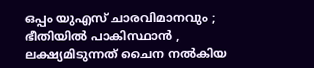ഒപ്പം യുഎസ് ചാരവിമാനവും ; ഭീതിയിൽ പാകിസ്ഥാൻ , ലക്ഷ്യമിടുന്നത് ചൈന നൽകിയ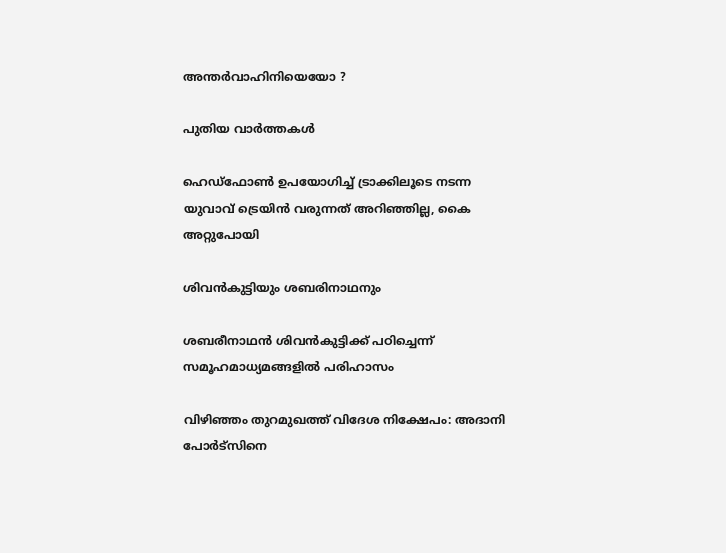അന്തർവാഹിനിയെയോ ?

പുതിയ വാര്‍ത്തകള്‍

ഹെഡ്ഫോണ്‍ ഉപയോഗിച്ച് ട്രാക്കിലൂടെ നടന്ന യുവാവ് ട്രെയിന്‍ വരുന്നത് അറിഞ്ഞില്ല, കൈ അറ്റുപോയി

ശിവന്‍കുട്ടിയും ശബരിനാഥനും

ശബരീനാഥന്‍ ശിവന്‍കുട്ടിക്ക് പഠിച്ചെന്ന് സമൂഹമാധ്യമങ്ങളി‍ല്‍ പരിഹാസം

വിഴിഞ്ഞം തുറമുഖത്ത് വിദേശ നിക്ഷേപം: അദാനി പോര്‍ട്‌സിനെ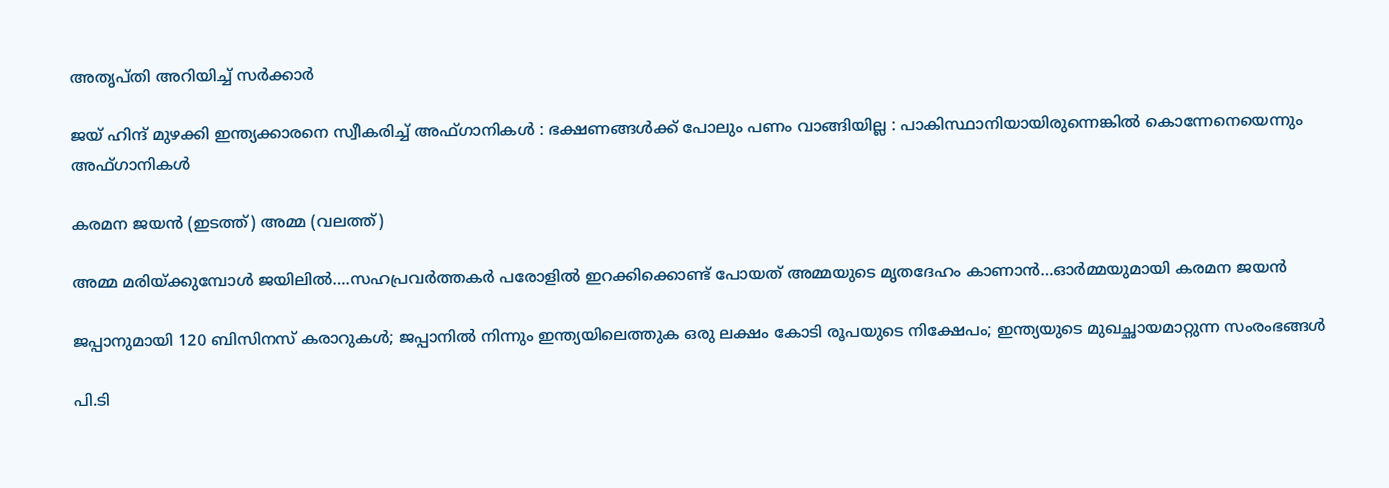അതൃപ്തി അറിയിച്ച് സര്‍ക്കാര്‍

ജയ് ഹിന്ദ് മുഴക്കി ഇന്ത്യക്കാരനെ സ്വീകരിച്ച് അഫ്ഗാനികൾ : ഭക്ഷണങ്ങൾക്ക് പോലും പണം വാങ്ങിയില്ല : പാകിസ്ഥാനിയായിരുന്നെങ്കിൽ കൊന്നേനെയെന്നും അഫ്ഗാനികൾ

കരമന ജയന്‍ (ഇടത്ത്) അമ്മ (വലത്ത്)

അമ്മ മരിയ്‌ക്കുമ്പോള്‍ ജയിലില്‍….സഹപ്രവര്‍ത്തകര്‍ പരോളില്‍ ഇറക്കിക്കൊണ്ട് പോയത് അമ്മയുടെ മൃതദേഹം കാണാന്‍…ഓര്‍മ്മയുമായി കരമന ജയന്‍

ജപ്പാനുമായി 120 ബിസിനസ് കരാറുകള്‍; ജപ്പാനില്‍ നിന്നും ഇന്ത്യയിലെത്തുക ഒരു ലക്ഷം കോടി രൂപയുടെ നിക്ഷേപം; ഇന്ത്യയുടെ മുഖച്ഛായമാറ്റുന്ന സംരംഭങ്ങള്‍

പി.ടി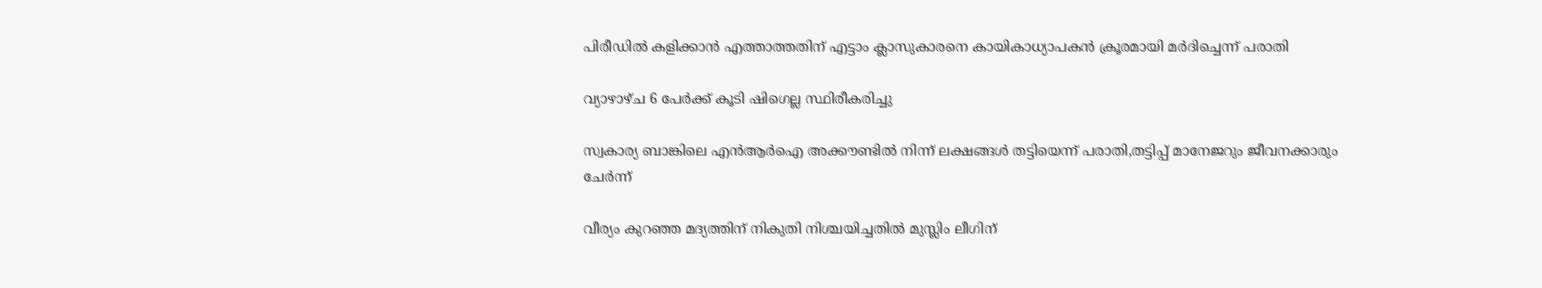പിരീഡില്‍ കളിക്കാന്‍ എത്താത്തതിന് എട്ടാം ക്ലാസുകാരനെ കായികാധ്യാപകന്‍ ക്രൂരമായി മര്‍ദിച്ചെന്ന് പരാതി

വ്യാഴാഴ്ച 6 പേര്‍ക്ക് കൂടി ഷിഗെല്ല സ്ഥിരീകരിച്ചു

സ്വകാര്യ ബാങ്കിലെ എന്‍ആര്‍ഐ അക്കൗണ്ടില്‍ നിന്ന് ലക്ഷങ്ങള്‍ തട്ടിയെന്ന് പരാതി,തട്ടിപ്പ് മാനേജറും ജീവനക്കാരും ചേര്‍ന്ന്

വീര്യം കുറഞ്ഞ മദ്യത്തിന് നികുതി നിശ്ചയിച്ചതില്‍ മുസ്ലിം ലീഗിന്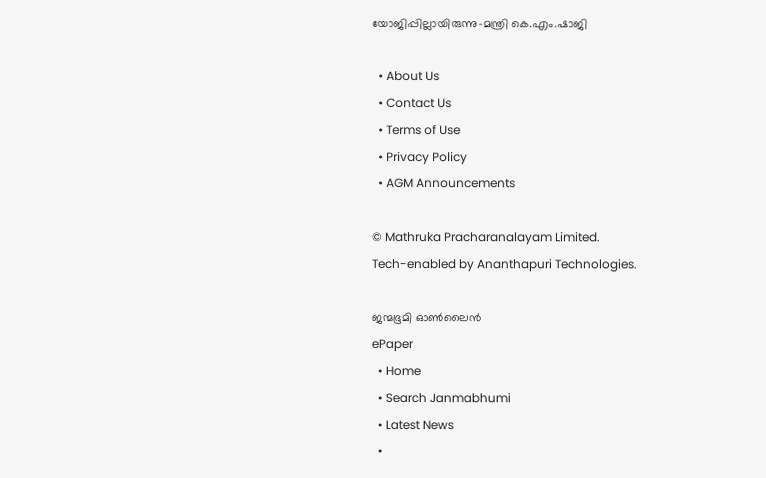യോജിപ്പില്ലായിരുന്നു-മന്ത്രി കെ.എം.ഷാജി

  • About Us
  • Contact Us
  • Terms of Use
  • Privacy Policy
  • AGM Announcements

© Mathruka Pracharanalayam Limited.
Tech-enabled by Ananthapuri Technologies.

ജന്മഭൂമി ഓണ്‍ലൈന്‍
ePaper
  • Home
  • Search Janmabhumi
  • Latest News
  •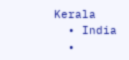Kerala
  • India
  •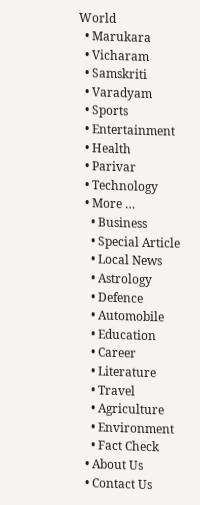World
  • Marukara
  • Vicharam
  • Samskriti
  • Varadyam
  • Sports
  • Entertainment
  • Health
  • Parivar
  • Technology
  • More …
    • Business
    • Special Article
    • Local News
    • Astrology
    • Defence
    • Automobile
    • Education
    • Career
    • Literature
    • Travel
    • Agriculture
    • Environment
    • Fact Check
  • About Us
  • Contact Us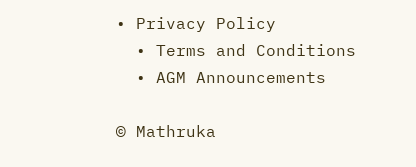• Privacy Policy
  • Terms and Conditions
  • AGM Announcements

© Mathruka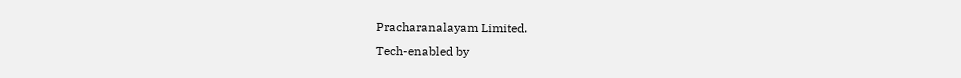Pracharanalayam Limited.
Tech-enabled by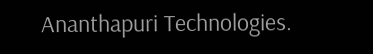Ananthapuri Technologies.